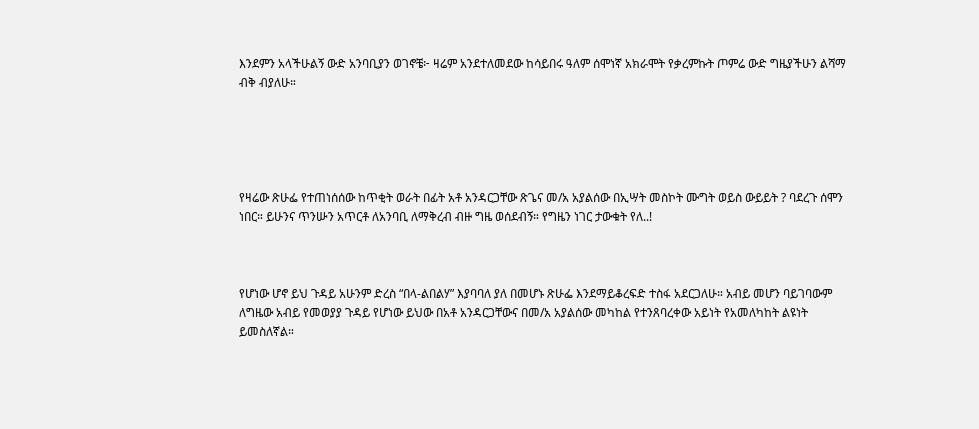እንደምን አላችሁልኝ ውድ አንባቢያን ወገኖቼ፦ ዛሬም አንደተለመደው ከሳይበሩ ዓለም ሰሞነኛ አክራሞት የቃረምኩት ጦምሬ ውድ ግዜያችሁን ልሻማ ብቅ ብያለሁ።





የዛሬው ጽሁፌ የተጠነሰሰው ከጥቂት ወራት በፊት አቶ አንዳርጋቸው ጽጌና መ/አ አያልሰው በኢሣት መስኮት ሙግት ወይስ ውይይት ? ባደረጉ ሰሞን ነበር። ይሁንና ጥንሡን አጥርቶ ለአንባቢ ለማቅረብ ብዙ ግዜ ወሰደብኝ። የግዜን ነገር ታውቁት የለ..!



የሆነው ሆኖ ይህ ጉዳይ አሁንም ድረስ “በላ-ልበልሃ” እያባባለ ያለ በመሆኑ ጽሁፌ እንደማይቆረፍድ ተስፋ አደርጋለሁ። አብይ መሆን ባይገባውም ለግዜው አብይ የመወያያ ጉዳይ የሆነው ይህው በአቶ አንዳርጋቸውና በመ/አ አያልሰው መካከል የተንጸባረቀው አይነት የአመለካከት ልዩነት ይመስለኛል።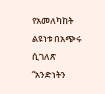የአመለካከት ልዩነቱ በአጭሩ ሲገለጽ “አንድነትን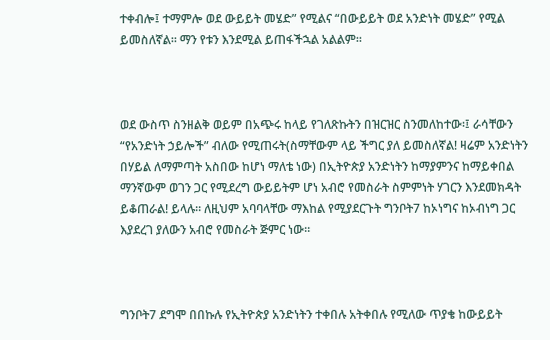ተቀብሎ፤ ተማምሎ ወደ ውይይት መሄድ” የሚልና “በውይይት ወደ አንድነት መሄድ” የሚል ይመስለኛል፡፡ ማን የቱን እንደሚል ይጠፋችኋል አልልም።



ወደ ውስጥ ስንዘልቅ ወይም በአጭሩ ከላይ የገለጽኩትን በዝርዝር ስንመለከተው፡፤ ራሳቸውን “የአንድነት ኃይሎች” ብለው የሚጠሩት(ስማቸውም ላይ ችግር ያለ ይመስለኛል! ዛሬም አንድነትን በሃይል ለማምጣት አስበው ከሆነ ማለቴ ነው) በኢትዮጵያ አንድነትን ከማያምንና ከማይቀበል ማንኛውም ወገን ጋር የሚደረግ ውይይትም ሆነ አብሮ የመስራት ስምምነት ሃገርን እንደመክዳት ይቆጠራል! ይላሉ። ለዚህም አባባላቸው ማእከል የሚያደርጉት ግንቦት7 ከኦነግና ከኦብነግ ጋር እያደረገ ያለውን አብሮ የመስራት ጅምር ነው።



ግንቦት7 ደግሞ በበኩሉ የኢትዮጵያ አንድነትን ተቀበሉ አትቀበሉ የሚለው ጥያቄ ከውይይት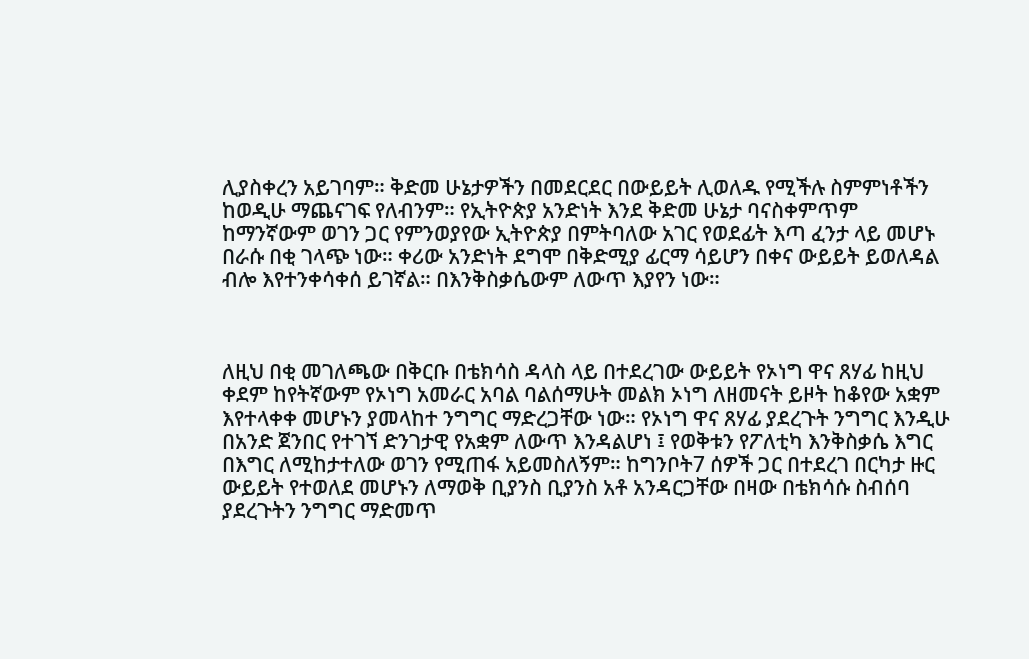ሊያስቀረን አይገባም። ቅድመ ሁኔታዎችን በመደርደር በውይይት ሊወለዱ የሚችሉ ስምምነቶችን ከወዲሁ ማጨናገፍ የለብንም። የኢትዮጵያ አንድነት እንደ ቅድመ ሁኔታ ባናስቀምጥም ከማንኛውም ወገን ጋር የምንወያየው ኢትዮጵያ በምትባለው አገር የወደፊት እጣ ፈንታ ላይ መሆኑ በራሱ በቂ ገላጭ ነው። ቀሪው አንድነት ደግሞ በቅድሚያ ፊርማ ሳይሆን በቀና ውይይት ይወለዳል ብሎ እየተንቀሳቀሰ ይገኛል። በእንቅስቃሴውም ለውጥ እያየን ነው።



ለዚህ በቂ መገለጫው በቅርቡ በቴክሳስ ዳላስ ላይ በተደረገው ውይይት የኦነግ ዋና ጸሃፊ ከዚህ ቀደም ከየትኛውም የኦነግ አመራር አባል ባልሰማሁት መልክ ኦነግ ለዘመናት ይዞት ከቆየው አቋም እየተላቀቀ መሆኑን ያመላከተ ንግግር ማድረጋቸው ነው። የኦነግ ዋና ጸሃፊ ያደረጉት ንግግር እንዲሁ በአንድ ጀንበር የተገኘ ድንገታዊ የአቋም ለውጥ እንዳልሆነ ፤ የወቅቱን የፖለቲካ እንቅስቃሴ እግር በእግር ለሚከታተለው ወገን የሚጠፋ አይመስለኝም። ከግንቦት7 ሰዎች ጋር በተደረገ በርካታ ዙር ውይይት የተወለደ መሆኑን ለማወቅ ቢያንስ ቢያንስ አቶ አንዳርጋቸው በዛው በቴክሳሱ ስብሰባ ያደረጉትን ንግግር ማድመጥ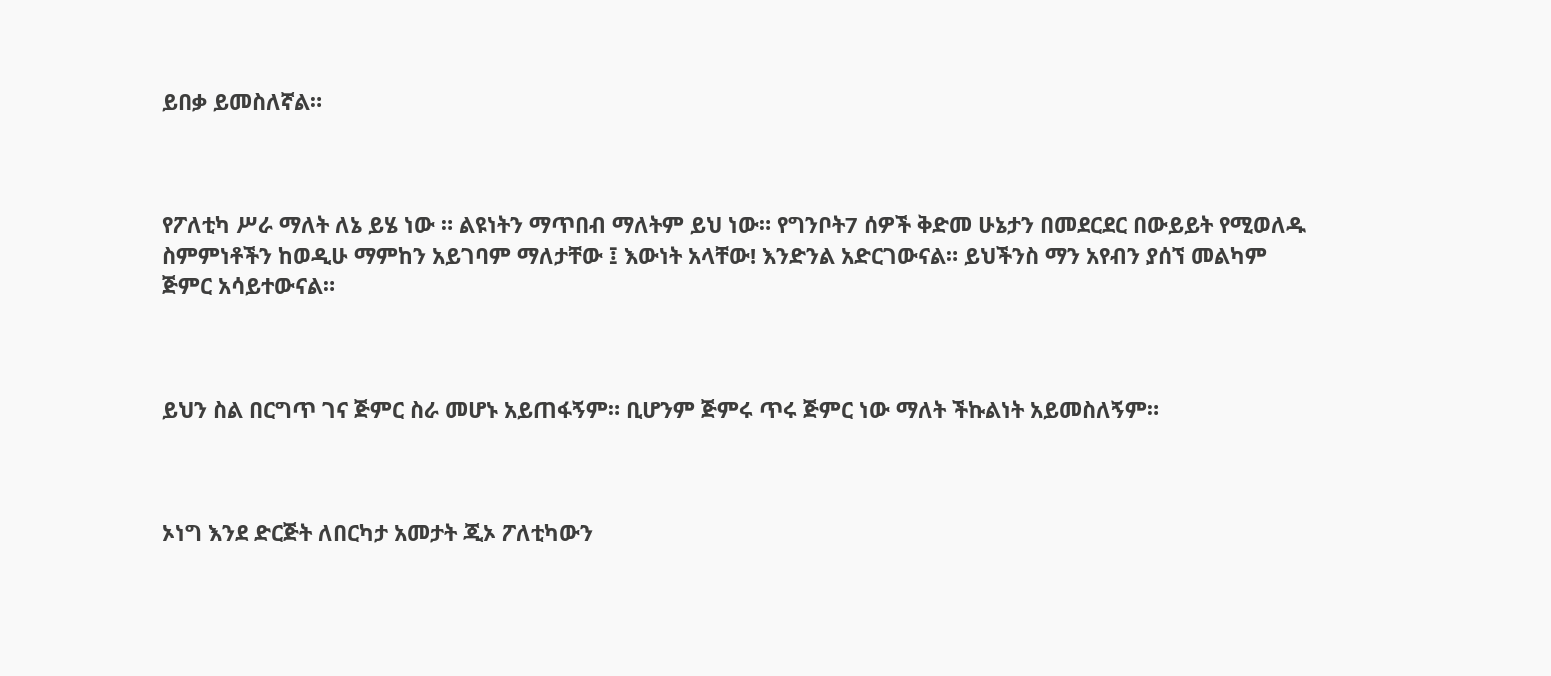ይበቃ ይመስለኛል።



የፖለቲካ ሥራ ማለት ለኔ ይሄ ነው ። ልዩነትን ማጥበብ ማለትም ይህ ነው። የግንቦት7 ሰዎች ቅድመ ሁኔታን በመደርደር በውይይት የሚወለዱ ስምምነቶችን ከወዲሁ ማምከን አይገባም ማለታቸው ፤ እውነት አላቸው! እንድንል አድርገውናል። ይህችንስ ማን አየብን ያሰኘ መልካም ጅምር አሳይተውናል።



ይህን ስል በርግጥ ገና ጅምር ስራ መሆኑ አይጠፋኝም። ቢሆንም ጅምሩ ጥሩ ጅምር ነው ማለት ችኩልነት አይመስለኝም።



ኦነግ እንደ ድርጅት ለበርካታ አመታት ጂኦ ፖለቲካውን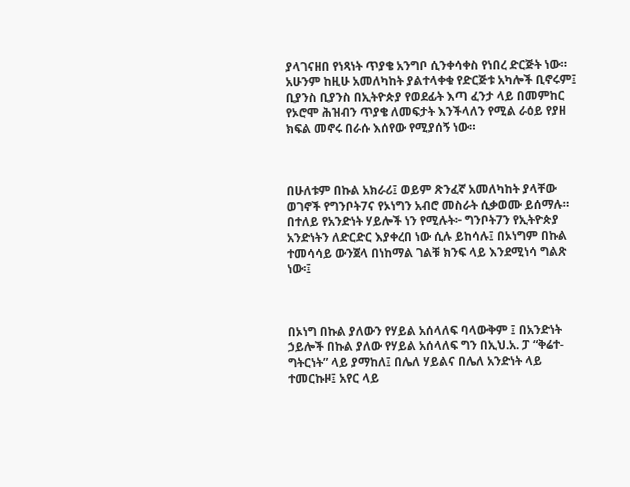ያላገናዘበ የነጻነት ጥያቄ አንግቦ ሲንቀሳቀስ የነበረ ድርጅት ነው። አሁንም ከዚሁ አመለካከት ያልተላቀቁ የድርጅቱ አካሎች ቢኖሩም፤ ቢያንስ ቢያንስ በኢትዮጵያ የወደፊት እጣ ፈንታ ላይ በመምከር የኦሮሞ ሕዝብን ጥያቄ ለመፍታት እንችላለን የሚል ራዕይ የያዘ ክፍል መኖሩ በራሱ እሰየው የሚያሰኝ ነው።



በሁለቱም በኩል አክራሪ፤ ወይም ጽንፈኛ አመለካከት ያላቸው ወገኖች የግንቦት7ና የኦነግን አብሮ መስራት ሲቃወሙ ይሰማሉ። በተለይ የአንድነት ሃይሎች ነን የሚሉት፦ ግንቦት7ን የኢትዮጵያ አንድነትን ለድርድር እያቀረበ ነው ሲሉ ይከሳሉ፤ በኦነግም በኩል ተመሳሳይ ውንጀላ በነከማል ገልቹ ክንፍ ላይ እንደሚነሳ ግልጽ ነው፡፤



በኦነግ በኩል ያለውን የሃይል አሰላለፍ ባላውቅም ፤ በአንድነት ኃይሎች በኩል ያለው የሃይል አሰላለፍ ግን በኢህ.አ. ፓ “ቅሬተ-ግትርነት” ላይ ያማከለ፤ በሌለ ሃይልና በሌለ አንድነት ላይ ተመርኩዞ፤ አየር ላይ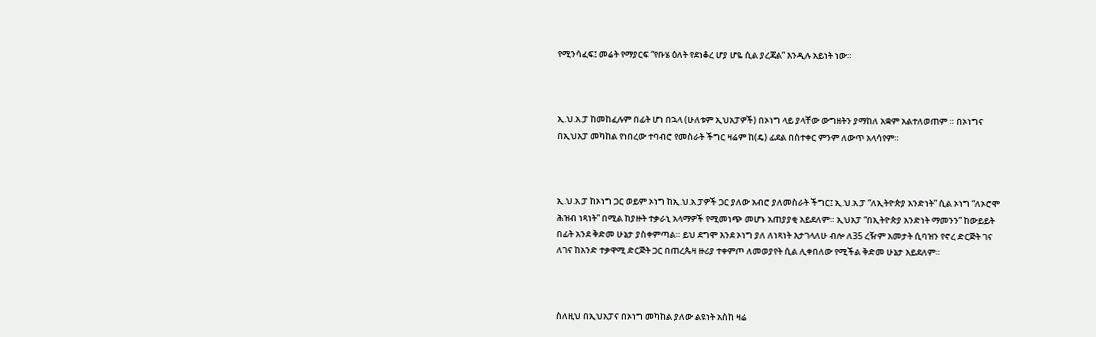የሚንሳፈፍ፤ መሬት የማያርፍ “የቡሄ ዕለት የደነቆረ ሆያ ሆዬ ሲል ያረጃል” እንዲሉ አይነት ነው።



ኢ.ህ.አ.ፓ ከመከፈሉም በፊት ሆነ በኋላ (ሁለቱም ኢህአፓዎች) በኦነግ ላይ ያላቸው ውግዘትን ያማከለ አቋም አልተለወጠም ። በኦነግና በኢህአፓ መካከል የነበረው ተባብሮ የመስራት ችግር ዛሬም ከ(ዴ) ፊደል በስተቀር ምንም ለውጥ አላሳየም።



ኢ.ህ.አ.ፓ ከኦነግ ጋር ወይም ኦነግ ከኢ.ህ.አ.ፓዎች ጋር ያለው አብሮ ያለመስራት ችግር፤ ኢ.ህ.አ.ፓ “ለኢትዮጵያ አንድነት” ሲል ኦነግ “ለኦሮሞ ሕዝብ ነጻነት” በሚል ከያዙት ተቃራኒ አላማዎች የሚመነጭ መሆኑ አጠያያቂ አይደለም። ኢህአፓ “በኢትዮጵያ አንድነት ማመንን” ከውይይት በፊት አንደ ቅድመ ሁኔታ ያስቀምጣል። ይህ ደግሞ እንደ ኦነግ ያለ ለነጻነት እታገላለሁ ብሎ ለ35 ረዥም አመታት ሲባዝን የኖረ ድርጅት ገና ለገና ከአንድ ተቃዋሚ ድርጅት ጋር በጠረጴዛ ዙሪያ ተቀምጦ ለመወያየት ሲል ሊቀበለው የሚችል ቅድመ ሁኔታ አይደለም።



ስለዚህ በኢህአፓና በኦነግ መካከል ያለው ልዩነት አስከ ዛሬ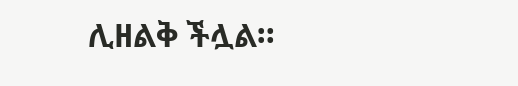ሊዘልቅ ችሏል።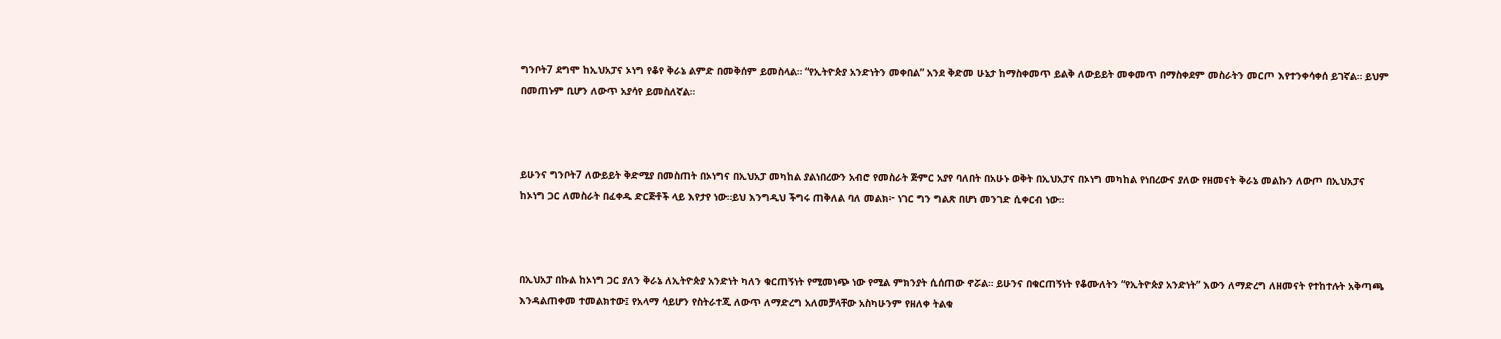ግንቦት7 ደግሞ ከኢህአፓና ኦነግ የቆየ ቅራኔ ልምድ በመቅሰም ይመስላል። “የኢትዮጵያ አንድነትን መቀበል” አንደ ቅድመ ሁኔታ ከማስቀመጥ ይልቅ ለውይይት መቀመጥ በማስቀደም መስራትን መርጦ እየተንቀሳቀሰ ይገኛል። ይህም በመጠኑም ቢሆን ለውጥ አያሳየ ይመስለኛል።



ይሁንና ግንቦት7 ለውይይት ቅድሚያ በመስጠት በኦነግና በኢህአፓ መካከል ያልነበረውን አብሮ የመስራት ጅምር አያየ ባለበት በአሁኑ ወቅት በኢህአፓና በኦነግ መካከል የነበረውና ያለው የዘመናት ቅራኔ መልኩን ለውጦ በኢህአፓና ከኦነግ ጋር ለመስራት በፈቀዱ ድርጅቶች ላይ እየታየ ነው።ይህ እንግዲህ ችግሩ ጠቅለል ባለ መልክ፦ ነገር ግን ግልጽ በሆነ መንገድ ሲቀርብ ነው።



በኢህአፓ በኩል ከኦነግ ጋር ያለን ቅራኔ ለኢትዮጵያ አንድነት ካለን ቁርጠኝነት የሚመነጭ ነው የሚል ምክንያት ሲሰጠው ኖሯል። ይሁንና በቁርጠኝነት የቆሙለትን “የኢትዮጵያ አንድነት” እውን ለማድረግ ለዘመናት የተከተሉት አቅጣጫ እንዳልጠቀመ ተመልክተው፤ የአላማ ሳይሆን የስትራተጂ ለውጥ ለማድረግ አለመቻላቸው አስካሁንም የዘለቀ ትልቁ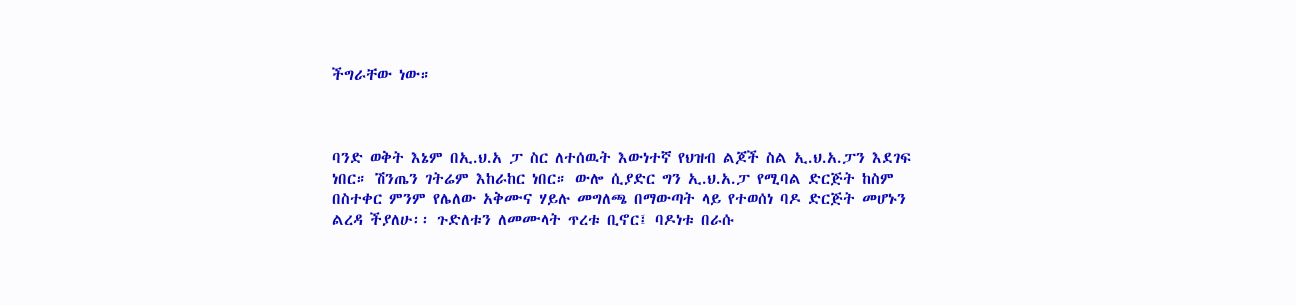ችግራቸው ነው።



ባንድ ወቅት እኔም በኢ.ህ.አ ፓ ስር ለተሰዉት እውነተኛ የህዝብ ልጆች ስል ኢ.ህ.አ.ፓን እደገፍ ነበር። ሽንጤን ገትሬም እከራከር ነበር። ውሎ ሲያድር ግን ኢ.ህ.አ.ፓ የሚባል ድርጅት ከስም በስተቀር ምንም የሌለው አቅሙና ሃይሉ መግለጫ በማውጣት ላይ የተወሰነ ባዶ ድርጅት መሆኑን ልረዳ ችያለሁ፡፡ ጉድለቱን ለመሙላት ጥረቱ ቢኖር፤ ባዶነቱ በራሱ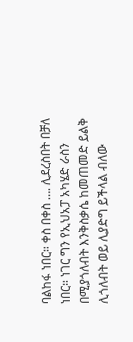ባልከፋ ነበር። ቀስ በቀስ …. ሊደረስበት በቻለ ነበር። ነገር ግን የኢህአፓ አካሄድ ራስን በሚያጎለብት እንቅስቃሴ ከመጠመድ ይልቅ ሊጎለብት ወይ ሊያድግ ይችላል ብለው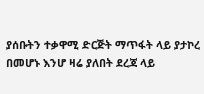ያሰቡትን ተቃዋሚ ድርጅት ማጥፋት ላይ ያታኮረ በመሆኑ እንሆ ዛሬ ያለበት ደረጃ ላይ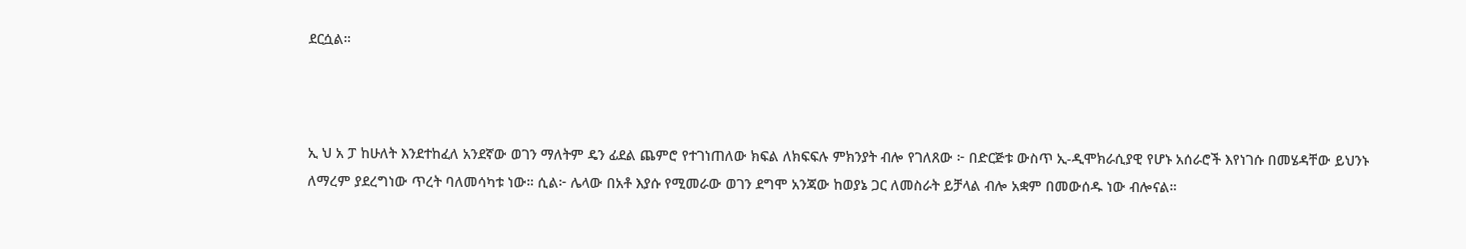ደርሷል።



ኢ ህ አ ፓ ከሁለት እንደተከፈለ አንደኛው ወገን ማለትም ዴን ፊደል ጨምሮ የተገነጠለው ክፍል ለክፍፍሉ ምክንያት ብሎ የገለጸው ፦ በድርጅቱ ውስጥ ኢ-ዲሞክራሲያዊ የሆኑ አሰራሮች እየነገሱ በመሄዳቸው ይህንኑ ለማረም ያደረግነው ጥረት ባለመሳካቱ ነው። ሲል፦ ሌላው በአቶ እያሱ የሚመራው ወገን ደግሞ አንጃው ከወያኔ ጋር ለመስራት ይቻላል ብሎ አቋም በመውሰዱ ነው ብሎናል።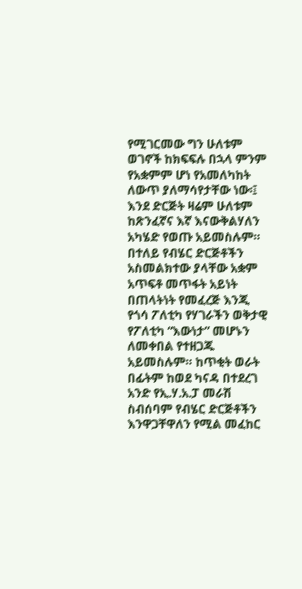የሚገርመው ግን ሁለቱም ወገኖች ከክፍፍሉ በኋላ ምንም የአቋምም ሆነ የአመለካከት ለውጥ ያለማሳየታቸው ነው፡፤ እንደ ድርጅት ዛሬም ሁለቱም ከጽንፈኛና እኛ እናውቅልሃለን አካሄድ የወጡ አይመስሉም። በተለይ የብሄር ድርጅቶችን አስመልክተው ያላቸው አቋም አጥፍቶ መጥፋት አይነት በጠላትነት የመፈረጅ እንጂ የጎሳ ፖለቲካ የሃገራችን ወቅታዊ የፖለቲካ “እውነታ” መሆኑን ለመቀበል የተዘጋጁ አይመስሉም። ከጥቂት ወራት በፊትም ከወደ ካናዳ በተደረገ አንድ የኢ.ሃ.አ.ፓ መራሽ ስብሰባም የብሄር ድርጅቶችን እንዋጋቸዋለን የሚል መፈከር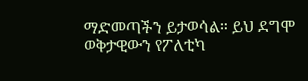ማድመጣችን ይታወሳል። ይህ ደግሞ ወቅታዊውን የፖለቲካ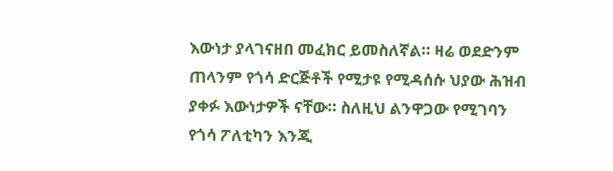እውነታ ያላገናዘበ መፈክር ይመስለኛል። ዛሬ ወደድንም ጠላንም የጎሳ ድርጅቶች የሚታዩ የሚዳሰሱ ህያው ሕዝብ ያቀፉ እውነታዎች ናቸው። ስለዚህ ልንዋጋው የሚገባን የጎሳ ፖለቲካን እንጂ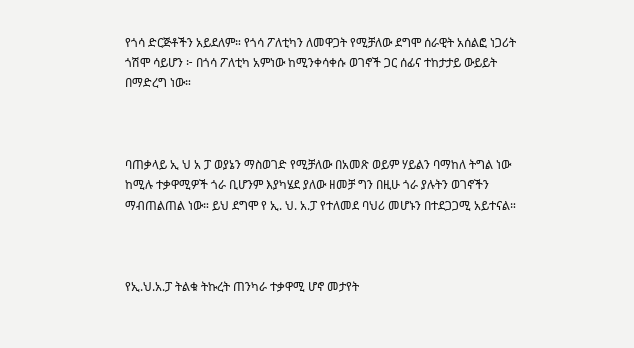የጎሳ ድርጅቶችን አይደለም። የጎሳ ፖለቲካን ለመዋጋት የሚቻለው ደግሞ ሰራዊት አሰልፎ ነጋሪት ጎሽሞ ሳይሆን ፦ በጎሳ ፖለቲካ አምነው ከሚንቀሳቀሱ ወገኖች ጋር ሰፊና ተከታታይ ውይይት በማድረግ ነው።



ባጠቃላይ ኢ ህ አ ፓ ወያኔን ማስወገድ የሚቻለው በአመጽ ወይም ሃይልን ባማከለ ትግል ነው ከሚሉ ተቃዋሚዎች ጎራ ቢሆንም እያካሄደ ያለው ዘመቻ ግን በዚሁ ጎራ ያሉትን ወገኖችን ማብጠልጠል ነው። ይህ ደግሞ የ ኢ. ህ. አ.ፓ የተለመደ ባህሪ መሆኑን በተደጋጋሚ አይተናል።



የኢ.ህ.አ.ፓ ትልቁ ትኩረት ጠንካራ ተቃዋሚ ሆኖ መታየት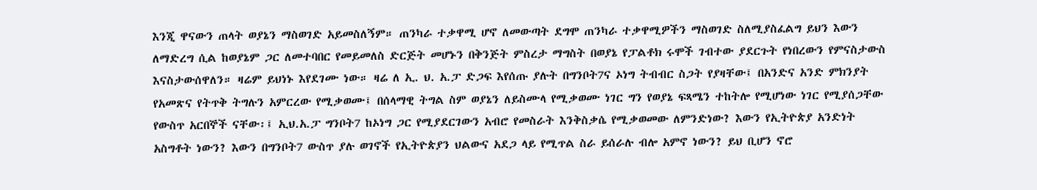እንጂ ዋናውን ጠላት ወያኔን ማስወገድ አይመስለኝም። ጠንካራ ተቃዋሚ ሆኖ ለመውጣት ደግሞ ጠንካራ ተቃዋሚዎችን ማስወገድ ስለሚያስፈልግ ይህን እውን ለማድረግ ሲል ከወያኔም ጋር ለመተባበር የመይመለስ ድርጅት መሆኑን በቅንጅት ምስረታ ማግስት በወያኔ የፓልቶክ ሩሞች ገብተው ያደርጉት የነበረውን የምናስታውስ እናስታውሰዋለን። ዛሬም ይህነኑ እየደገሙ ነው። ዛሬ ለ ኢ. ህ. አ.ፓ ድጋፍ እየሰጡ ያሉት በግንቦት7ና ኦነግ ትብብር ስጋት የያዛቸው፤ በአንድና አንድ ምክንያት የአመጽና የትጥቅ ትግሉን አምርረው የሚቃወሙ፤ በሰላማዊ ትግል ስም ወያኔን ለይስሙላ የሚቃወሙ ነገር ግን የወያኔ ፍጻሜን ተከትሎ የሚሆነው ነገር የሚያሰጋቸው የውስጥ አርበኞች ናቸው፡፤ ኢህ.አ.ፓ ግንቦት7 ከኦነግ ጋር የሚያደርገውን አብሮ የመስራት እንቅስቃሴ የሚቃወመው ለምንድነው? እውን የኢትዮጵያ አንድነት አስግቶት ነውን? እውን በግንቦት7 ውስጥ ያሉ ወገኖች የኢትዮጵያን ህልውና አደጋ ላይ የሚጥል ስራ ይሰራሉ ብሎ አምኖ ነውን? ይህ ቢሆን ኖሮ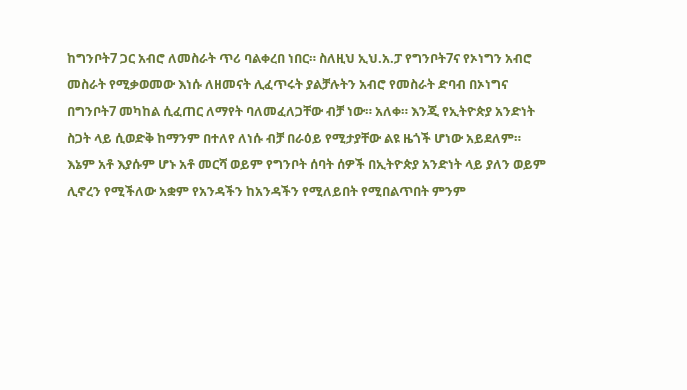ከግንቦት7 ጋር አብሮ ለመስራት ጥሪ ባልቀረበ ነበር። ስለዚህ ኢህ.አ.ፓ የግንቦት7ና የኦነግን አብሮ መስራት የሚቃወመው እነሱ ለዘመናት ሊፈጥሩት ያልቻሉትን አብሮ የመስራት ድባብ በኦነግና በግንቦት7 መካከል ሲፈጠር ለማየት ባለመፈለጋቸው ብቻ ነው። አለቀ። እንጂ የኢትዮጵያ አንድነት ስጋት ላይ ሲወድቅ ከማንም በተለየ ለነሱ ብቻ በራዕይ የሚታያቸው ልዩ ዜጎች ሆነው አይደለም። እኔም አቶ እያሱም ሆኑ አቶ መርሻ ወይም የግንቦት ሰባት ሰዎች በኢትዮጵያ አንድነት ላይ ያለን ወይም ሊኖረን የሚችለው አቋም የአንዳችን ከአንዳችን የሚለይበት የሚበልጥበት ምንም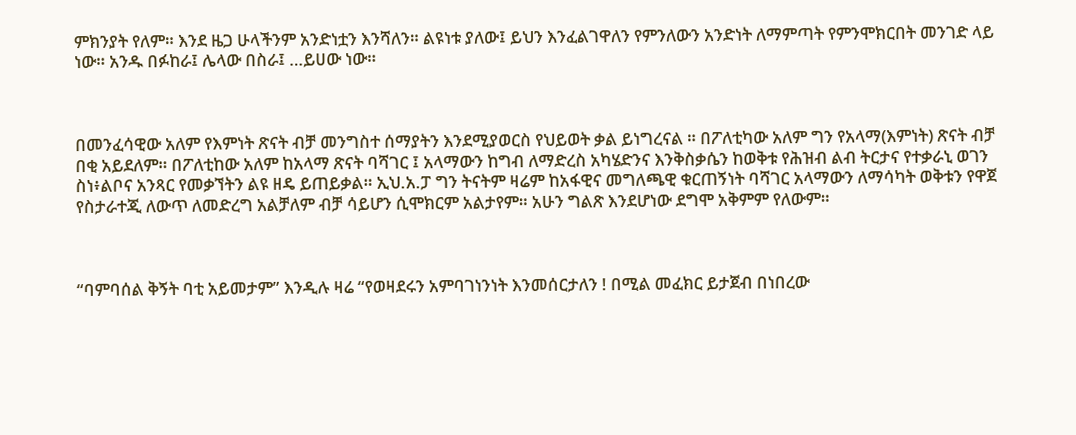ምክንያት የለም። እንደ ዜጋ ሁላችንም አንድነቷን እንሻለን። ልዩነቱ ያለው፤ ይህን እንፈልገዋለን የምንለውን አንድነት ለማምጣት የምንሞክርበት መንገድ ላይ ነው። አንዱ በፉከራ፤ ሌላው በስራ፤ …ይሀው ነው።



በመንፈሳዊው አለም የእምነት ጽናት ብቻ መንግስተ ሰማያትን እንደሚያወርስ የህይወት ቃል ይነግረናል ። በፖለቲካው አለም ግን የአላማ(እምነት) ጽናት ብቻ በቂ አይደለም። በፖለቲከው አለም ከአላማ ጽናት ባሻገር ፤ አላማውን ከግብ ለማድረስ አካሄድንና እንቅስቃሴን ከወቅቱ የሕዝብ ልብ ትርታና የተቃራኒ ወገን ስነ፥ልቦና አንጻር የመቃኘትን ልዩ ዘዴ ይጠይቃል። ኢህ.አ.ፓ ግን ትናትም ዛሬም ከአፋዊና መግለጫዊ ቁርጠኝነት ባሻገር አላማውን ለማሳካት ወቅቱን የዋጀ የስታራተጂ ለውጥ ለመድረግ አልቻለም ብቻ ሳይሆን ሲሞክርም አልታየም። አሁን ግልጽ እንደሆነው ደግሞ አቅምም የለውም።



“ባምባሰል ቅኝት ባቲ አይመታም” እንዲሉ ዛሬ “የወዛደሩን አምባገነንነት እንመሰርታለን ! በሚል መፈክር ይታጀብ በነበረው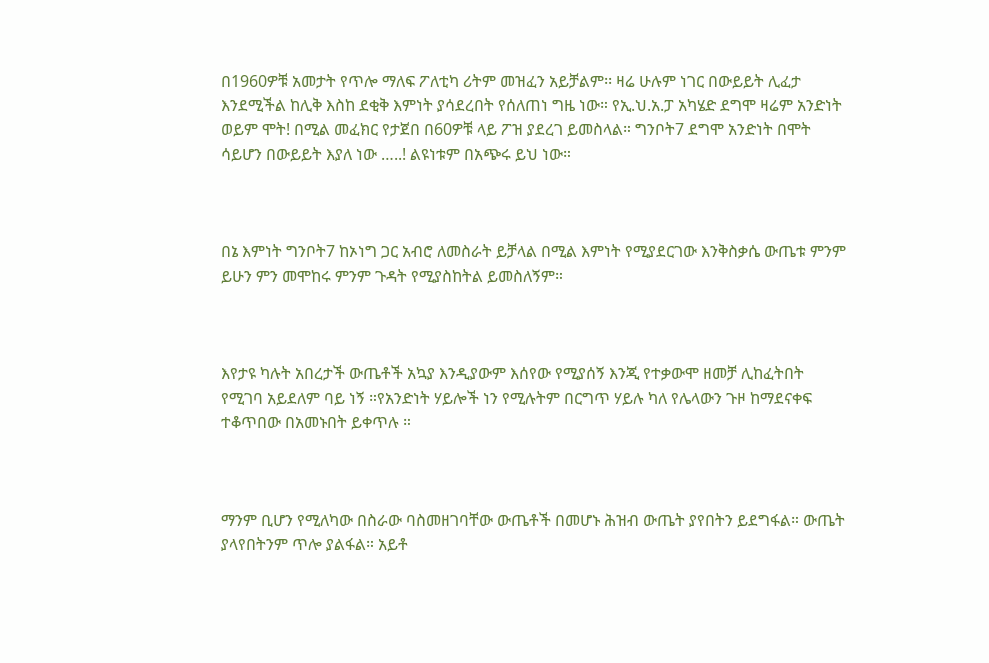በ1960ዎቹ አመታት የጥሎ ማለፍ ፖለቲካ ሪትም መዝፈን አይቻልም፡፡ ዛሬ ሁሉም ነገር በውይይት ሊፈታ እንደሚችል ከሊቅ እስከ ደቂቅ እምነት ያሳደረበት የሰለጠነ ግዜ ነው። የኢ.ህ.አ.ፓ አካሄድ ደግሞ ዛሬም አንድነት ወይም ሞት! በሚል መፈክር የታጀበ በ60ዎቹ ላይ ፖዝ ያደረገ ይመስላል። ግንቦት7 ደግሞ አንድነት በሞት ሳይሆን በውይይት እያለ ነው …..! ልዩነቱም በአጭሩ ይህ ነው።



በኔ እምነት ግንቦት7 ከኦነግ ጋር አብሮ ለመስራት ይቻላል በሚል እምነት የሚያደርገው እንቅስቃሴ ውጤቱ ምንም ይሁን ምን መሞከሩ ምንም ጉዳት የሚያስከትል ይመስለኝም።



እየታዩ ካሉት አበረታች ውጤቶች አኳያ እንዲያውም እሰየው የሚያሰኝ እንጂ የተቃውሞ ዘመቻ ሊከፈትበት የሚገባ አይደለም ባይ ነኝ ።የአንድነት ሃይሎች ነን የሚሉትም በርግጥ ሃይሉ ካለ የሌላውን ጉዞ ከማደናቀፍ ተቆጥበው በአመኑበት ይቀጥሉ ።



ማንም ቢሆን የሚለካው በስራው ባስመዘገባቸው ውጤቶች በመሆኑ ሕዝብ ውጤት ያየበትን ይደግፋል። ውጤት ያላየበትንም ጥሎ ያልፋል። አይቶ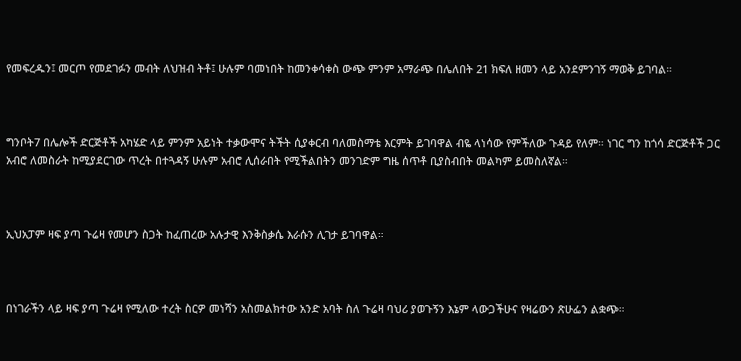የመፍረዱን፤ መርጦ የመደገፉን መብት ለህዝብ ትቶ፤ ሁሉም ባመነበት ከመንቀሳቀስ ውጭ ምንም አማራጭ በሌለበት 21 ክፍለ ዘመን ላይ አንደምንገኝ ማወቅ ይገባል።



ግንቦት7 በሌሎች ድርጅቶች አካሄድ ላይ ምንም አይነት ተቃውሞና ትችት ሲያቀርብ ባለመስማቴ እርምት ይገባዋል ብዬ ላነሳው የምችለው ጉዳይ የለም። ነገር ግን ከጎሳ ድርጅቶች ጋር አብሮ ለመስራት ከሚያደርገው ጥረት በተጓዳኝ ሁሉም አብሮ ሊሰራበት የሚችልበትን መንገድም ግዜ ሰጥቶ ቢያስብበት መልካም ይመስለኛል።



ኢህአፓም ዛፍ ያጣ ጉሬዛ የመሆን ስጋት ከፈጠረው አሉታዊ እንቅስቃሴ እራሱን ሊገታ ይገባዋል።



በነገራችን ላይ ዛፍ ያጣ ጉሬዛ የሚለው ተረት ስርዎ መነሻን አስመልክተው አንድ አባት ስለ ጉሬዛ ባህሪ ያወጉኝን እኔም ላውጋችሁና የዛሬውን ጽሁፌን ልቋጭ።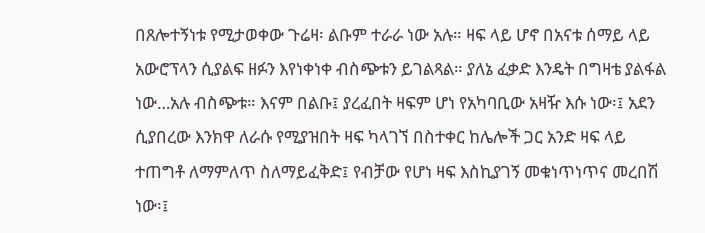በጸሎተኝነቱ የሚታወቀው ጉሬዛ፡ ልቡም ተራራ ነው አሉ። ዛፍ ላይ ሆኖ በአናቱ ሰማይ ላይ አውሮፕላን ሲያልፍ ዘፉን እየነቀነቀ ብስጭቱን ይገልጻል። ያለኔ ፈቃድ እንዴት በግዛቴ ያልፋል ነው…አሉ ብስጭቱ። እናም በልቡ፤ ያረፈበት ዛፍም ሆነ የአካባቢው አዛዥ እሱ ነው፡፤ አደን ሲያበረው እንክዋ ለራሱ የሚያዝበት ዛፍ ካላገኘ በስተቀር ከሌሎች ጋር አንድ ዛፍ ላይ ተጠግቶ ለማምለጥ ስለማይፈቅድ፤ የብቻው የሆነ ዛፍ እስኪያገኝ መቁነጥነጥና መረበሽ ነው፡፤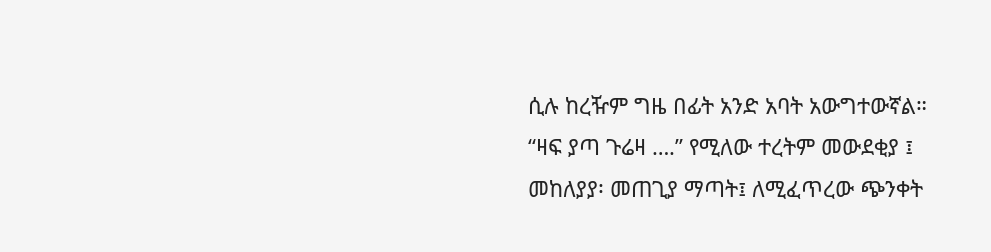ሲሉ ከረዥም ግዜ በፊት አንድ አባት አውግተውኛል። “ዛፍ ያጣ ጉሬዛ ….” የሚለው ተረትም መውደቂያ ፤ መከለያያ፡ መጠጊያ ማጣት፤ ለሚፈጥረው ጭንቀት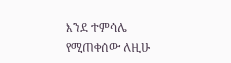እንደ ተምሳሌ የሚጠቀሰው ለዚሁ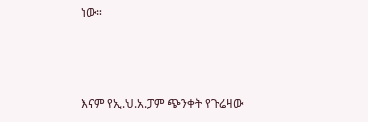ነው።



እናም የኢ.ህ.አ.ፓም ጭንቀት የጉሬዛው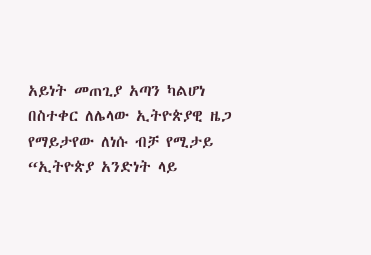አይነት መጠጊያ አጣን ካልሆነ በስተቀር ለሌላው ኢትዮጵያዊ ዜጋ የማይታየው ለነሱ ብቻ የሚታይ “ኢትዮጵያ አንድነት ላይ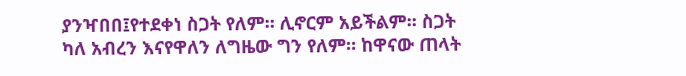ያንዣበበ፤የተደቀነ ስጋት የለም። ሊኖርም አይችልም። ስጋት ካለ አብረን እናየዋለን ለግዜው ግን የለም። ከዋናው ጠላት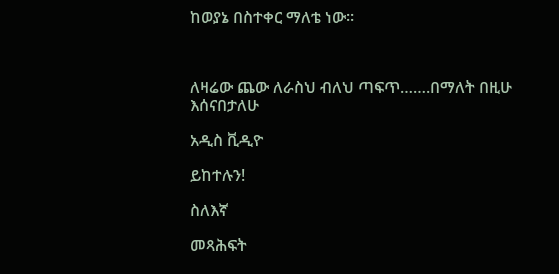ከወያኔ በስተቀር ማለቴ ነው።



ለዛሬው ጨው ለራስህ ብለህ ጣፍጥ…….በማለት በዚሁ እሰናበታለሁ

አዲስ ቪዲዮ

ይከተሉን!

ስለእኛ

መጻሕፍት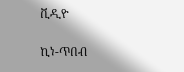ቪዲዮ

ኪነ-ጥበብ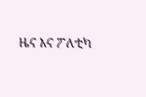ዜና እና ፖለቲካ